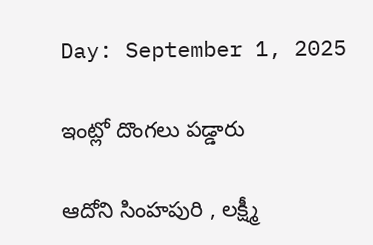Day: September 1, 2025

ఇంట్లో దొంగలు పడ్డారు

ఆదోని సింహపురి , లక్ష్మీ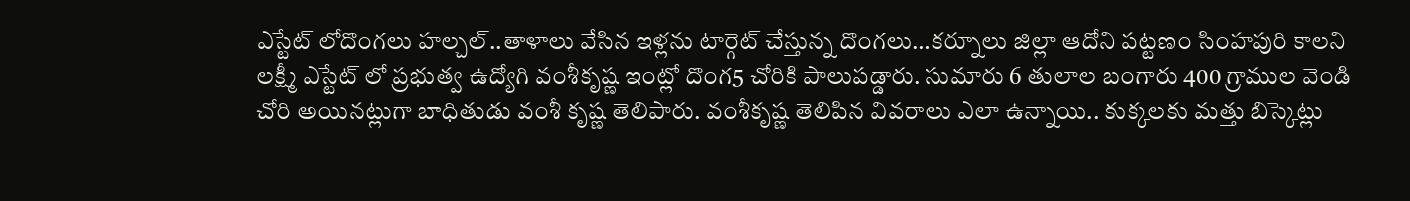ఎస్టేట్ లోదొంగలు హల్చల్..తాళాలు వేసిన ఇళ్లను టార్గెట్ చేస్తున్న దొంగలు…కర్నూలు జిల్లా ఆదోని పట్టణం సింహపురి కాలని లక్ష్మీ ఎస్టేట్ లో ప్రభుత్వ ఉద్యోగి వంశీకృష్ణ ఇంట్లో దొంగ5 చోరికి పాలుపడ్డారు. సుమారు 6 తులాల బంగారు 400 గ్రాముల వెండి చోరి అయినట్లుగా బాధితుడు వంశీ కృష్ణ తెలిపారు. వంశీకృష్ణ తెలిపిన వివరాలు ఎలా ఉన్నాయి.. కుక్కలకు మత్తు బిస్కెట్లు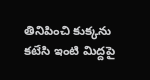తినిపించి కుక్కను కటేసి ఇంటి మిద్దపై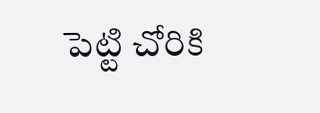పెట్టి చోరికి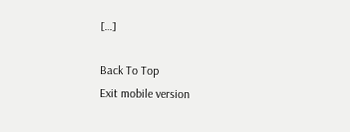[…]

Back To Top
Exit mobile version